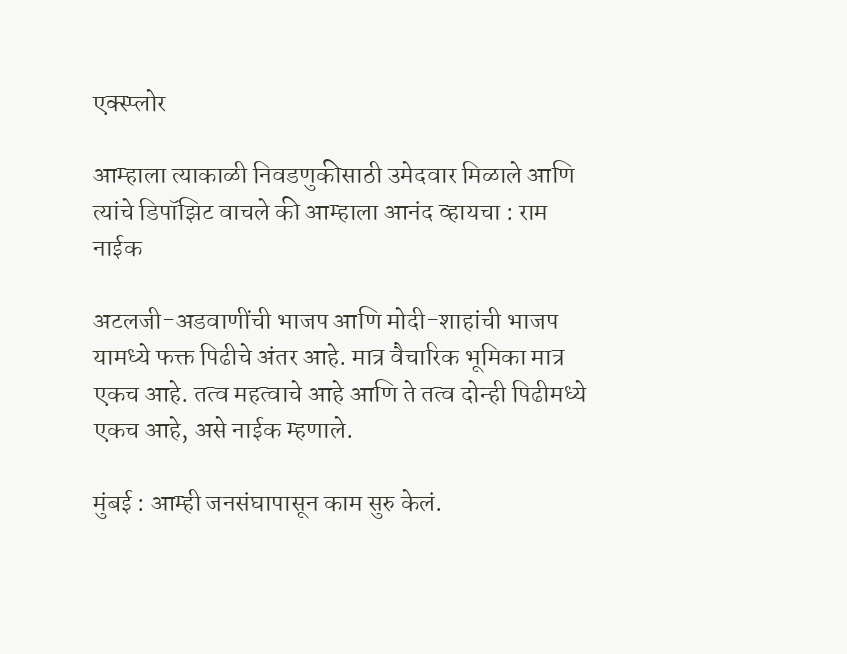एक्स्प्लोर

आम्हाला त्याकाळी निवडणुकीसाठी उमेदवार मिळाले आणि त्यांचे डिपॉझिट वाचले की आम्हाला आनंद व्हायचा : राम नाईक

अटलजी-अडवाणींची भाजप आणि मोदी-शाहांची भाजप यामध्ये फक्त पिढीचे अंतर आहे. मात्र वैचारिक भूमिका मात्र एकच आहे. तत्व महत्वाचे आहे आणि ते तत्व दोन्ही पिढीमध्ये एकच आहे, असे नाईक म्हणाले.

मुंबई : आम्ही जनसंघापासून काम सुरु केलं.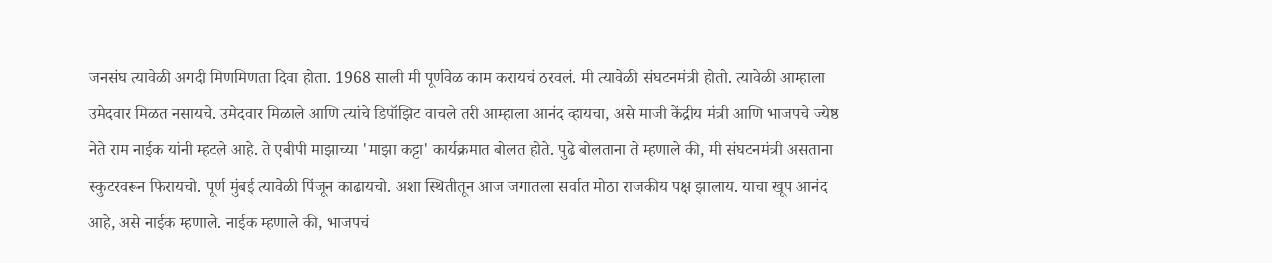जनसंघ त्यावेळी अगदी मिणमिणता दिवा होता. 1968 साली मी पूर्णवेळ काम करायचं ठरवलं. मी त्यावेळी संघटनमंत्री होतो. त्यावेळी आम्हाला उमेदवार मिळत नसायचे. उमेदवार मिळाले आणि त्यांचे डिपॉझिट वाचले तरी आम्हाला आनंद व्हायचा, असे माजी केंद्रीय मंत्री आणि भाजपचे ज्येष्ठ नेते राम नाईक यांनी म्हटले आहे. ते एबीपी माझाच्या 'माझा कट्टा' कार्यक्रमात बोलत होते. पुढे बोलताना ते म्हणाले की, मी संघटनमंत्री असताना स्कुटरवरून फिरायचो. पूर्ण मुंबई त्यावेळी पिंजून काढायचो. अशा स्थितीतून आज जगातला सर्वात मोठा राजकीय पक्ष झालाय. याचा खूप आनंद आहे, असे नाईक म्हणाले. नाईक म्हणाले की, भाजपचं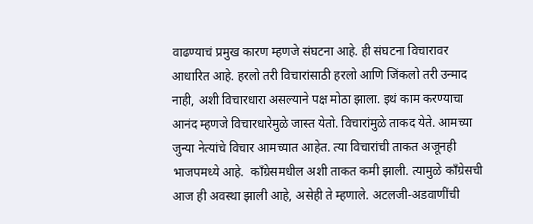वाढण्याचं प्रमुख कारण म्हणजे संघटना आहे. ही संघटना विचारावर आधारित आहे. हरलो तरी विचारांसाठी हरलो आणि जिंकलो तरी उन्माद नाही, अशी विचारधारा असल्याने पक्ष मोठा झाला. इथं काम करण्याचा आनंद म्हणजे विचारधारेमुळे जास्त येतो. विचारांमुळे ताकद येते. आमच्या जुन्या नेत्यांचे विचार आमच्यात आहेत. त्या विचारांची ताकत अजूनही भाजपमध्ये आहे.  काँग्रेसमधील अशी ताकत कमी झाली. त्यामुळे काँग्रेसची आज ही अवस्था झाली आहे, असेही ते म्हणाले. अटलजी-अडवाणींची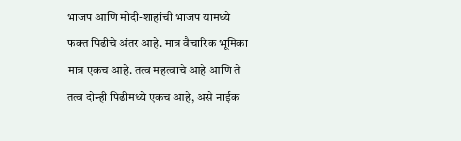भाजप आणि मोदी-शाहांची भाजप यामध्ये फक्त पिढीचे अंतर आहे. मात्र वैचारिक भूमिका मात्र एकच आहे. तत्व महत्वाचे आहे आणि ते तत्व दोन्ही पिढीमध्ये एकच आहे, असे नाईक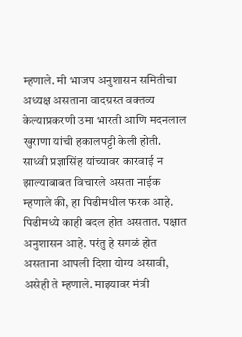म्हणाले. मी भाजप अनुशासन समितीचा अध्यक्ष असताना वादग्रस्त वक्तव्य केल्याप्रकरणी उमा भारती आणि मदनलाल खुराणा यांची हकालपट्टी केली होती. साध्वी प्रज्ञासिंह यांच्यावर कारवाई न झाल्याबाबत विचारले असता नाईक म्हणाले की, हा पिढीमधील फरक आहे. पिढीमध्ये काही बदल होत असतात. पक्षात अनुशासन आहे. परंतु हे सगळं होत असताना आपली दिशा योग्य असावी, असेही ते म्हणाले. माझ्यावर मंत्री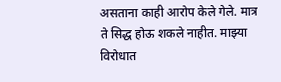असताना काही आरोप केले गेले. मात्र ते सिद्ध होऊ शकले नाहीत. माझ्या विरोधात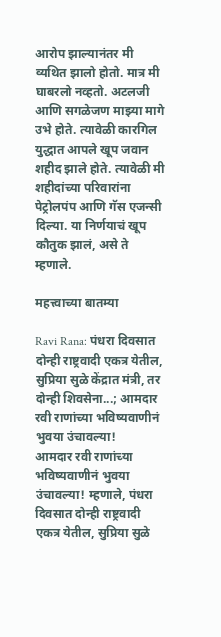आरोप झाल्यानंतर मी व्यथित झालो होतो. मात्र मी घाबरलो नव्हतो. अटलजी आणि सगळेजण माझ्या मागे उभे होते. त्यावेळी कारगिल युद्धात आपले खूप जवान शहीद झाले होते. त्यावेळी मी शहीदांच्या परिवारांना पेट्रोलपंप आणि गॅस एजन्सी दिल्या. या निर्णयाचं खूप कौतुक झालं, असे ते म्हणाले.

महत्त्वाच्या बातम्या

Ravi Rana: पंधरा दिवसात दोन्ही राष्ट्रवादी एकत्र येतील, सुप्रिया सुळे केंद्रात मंत्री, तर दोन्ही शिवसेना...; आमदार रवी राणांच्या भविष्यवाणीनं भुवया उंचावल्या!
आमदार रवी राणांच्या भविष्यवाणीनं भुवया उंचावल्या! म्हणाले, पंधरा दिवसात दोन्ही राष्ट्रवादी एकत्र येतील, सुप्रिया सुळे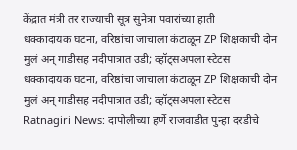केंद्रात मंत्री तर राज्याची सूत्र सुनेत्रा पवारांच्या हाती
धक्कादायक घटना, वरिष्ठांचा जाचाला कंटाळून ZP शिक्षकाची दोन मुलं अन् गाडीसह नदीपात्रात उडी; व्हॉट्सअपला स्टेटस
धक्कादायक घटना, वरिष्ठांचा जाचाला कंटाळून ZP शिक्षकाची दोन मुलं अन् गाडीसह नदीपात्रात उडी; व्हॉट्सअपला स्टेटस
Ratnagiri News: दापोलीच्या हर्णे राजवाडीत पुन्हा दरडीचे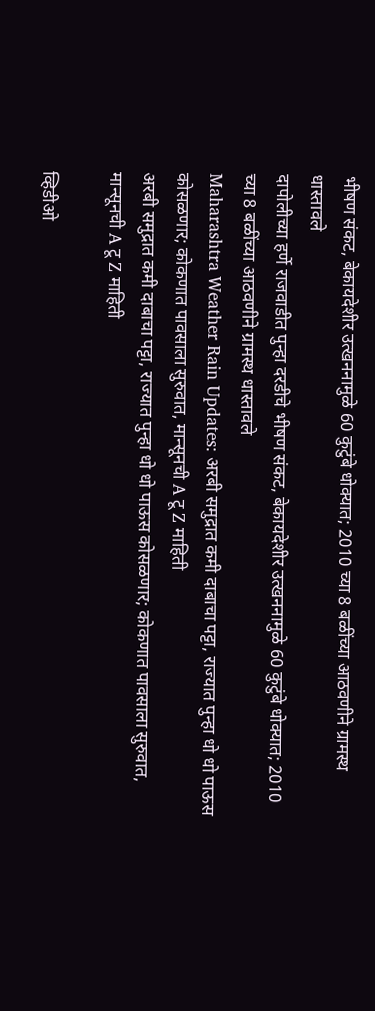भीषण संकट, बेकायदेशीर उत्खननामुळे 60 कुटुंबे धोक्यात; 2010 च्या 8 बळींच्या आठवणीने ग्रामस्थ धास्तावले
दापोलीच्या हर्णे राजवाडीत पुन्हा दरडीचे भीषण संकट, बेकायदेशीर उत्खननामुळे 60 कुटुंबे धोक्यात; 2010 च्या 8 बळींच्या आठवणीने ग्रामस्थ धास्तावले
Maharashtra Weather Rain Updates: अरबी समुद्रात कमी दाबाचा पट्टा, राज्यात पुन्हा धो धो पाऊस कोसळणार; कोकणात पावसाला सुरुवात, मान्सूनची A टू Z माहिती
अरबी समुद्रात कमी दाबाचा पट्टा, राज्यात पुन्हा धो धो पाऊस कोसळणार; कोकणात पावसाला सुरुवात, मान्सूनची A टू Z माहिती

व्हिडीओ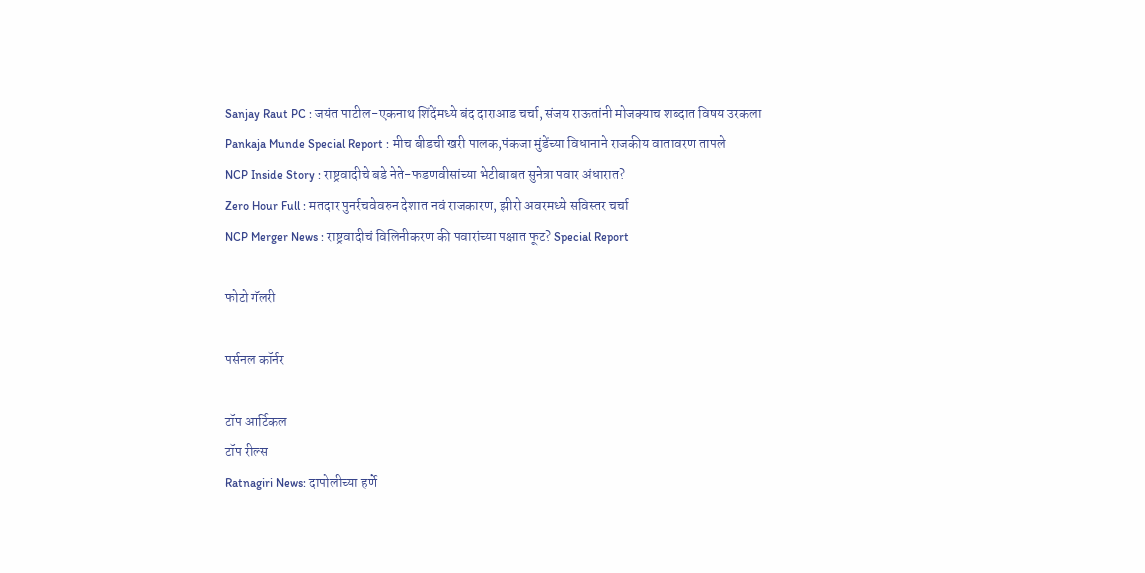Sanjay Raut PC : जयंत पाटील-एकनाथ शिंदेंमध्ये बंद दाराआड चर्चा, संजय राऊतांनी मोजक्याच शब्दात विषय उरकला
Pankaja Munde Special Report : मीच बीडची खरी पालक,पंकजा मुंडेंच्या विधानाने राजकीय वातावरण तापले
NCP Inside Story : राष्ट्रवादीचे बडे नेते-फडणवीसांच्या भेटीबाबत सुनेत्रा पवार अंधारात?
Zero Hour Full : मतदार पुनर्रचवेवरुन देशात नवं राजकारण, झीरो अवरमध्ये सविस्तर चर्चा
NCP Merger News : राष्ट्रवादीचं विलिनीकरण की पवारांच्या पक्षात फूट? Special Report

फोटो गॅलरी

पर्सनल कॉर्नर

टॉप आर्टिकल
टॉप रील्स
Ratnagiri News: दापोलीच्या हर्णे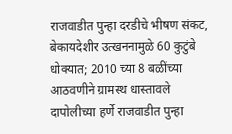राजवाडीत पुन्हा दरडीचे भीषण संकट, बेकायदेशीर उत्खननामुळे 60 कुटुंबे धोक्यात; 2010 च्या 8 बळींच्या आठवणीने ग्रामस्थ धास्तावले
दापोलीच्या हर्णे राजवाडीत पुन्हा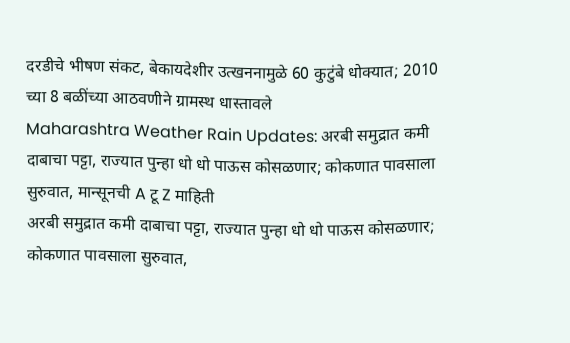दरडीचे भीषण संकट, बेकायदेशीर उत्खननामुळे 60 कुटुंबे धोक्यात; 2010 च्या 8 बळींच्या आठवणीने ग्रामस्थ धास्तावले
Maharashtra Weather Rain Updates: अरबी समुद्रात कमी दाबाचा पट्टा, राज्यात पुन्हा धो धो पाऊस कोसळणार; कोकणात पावसाला सुरुवात, मान्सूनची A टू Z माहिती
अरबी समुद्रात कमी दाबाचा पट्टा, राज्यात पुन्हा धो धो पाऊस कोसळणार; कोकणात पावसाला सुरुवात,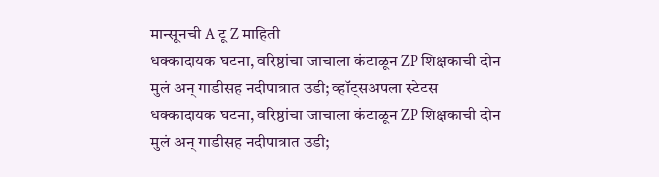मान्सूनची A टू Z माहिती
धक्कादायक घटना, वरिष्ठांचा जाचाला कंटाळून ZP शिक्षकाची दोन मुलं अन् गाडीसह नदीपात्रात उडी; व्हॉट्सअपला स्टेटस
धक्कादायक घटना, वरिष्ठांचा जाचाला कंटाळून ZP शिक्षकाची दोन मुलं अन् गाडीसह नदीपात्रात उडी;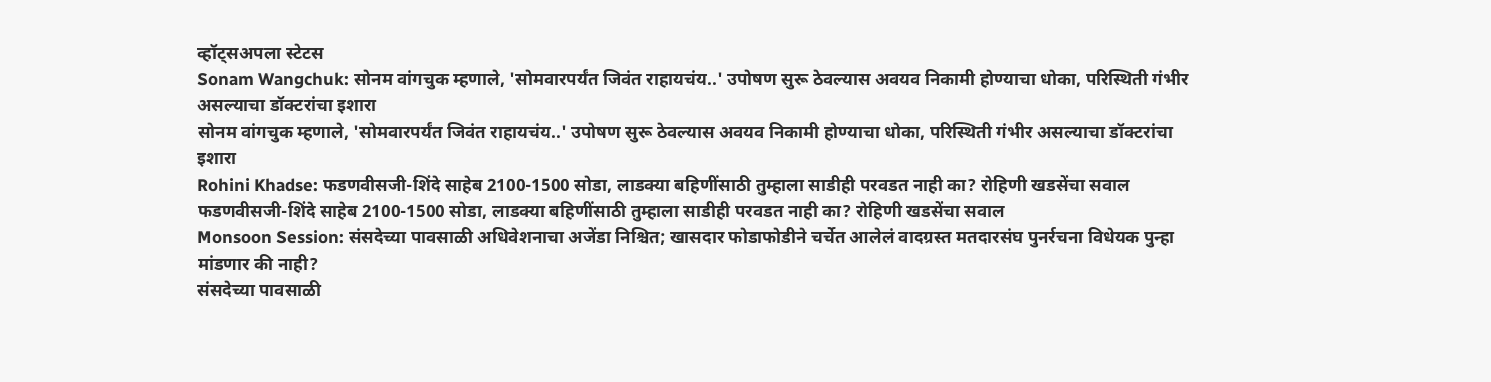व्हॉट्सअपला स्टेटस
Sonam Wangchuk: सोनम वांगचुक म्हणाले, 'सोमवारपर्यंत जिवंत राहायचंय..' उपोषण सुरू ठेवल्यास अवयव निकामी होण्याचा धोका, परिस्थिती गंभीर असल्याचा डॉक्टरांचा इशारा
सोनम वांगचुक म्हणाले, 'सोमवारपर्यंत जिवंत राहायचंय..' उपोषण सुरू ठेवल्यास अवयव निकामी होण्याचा धोका, परिस्थिती गंभीर असल्याचा डॉक्टरांचा इशारा
Rohini Khadse: फडणवीसजी-शिंदे साहेब 2100-1500 सोडा, लाडक्या बहिणींसाठी तुम्हाला साडीही परवडत नाही का? रोहिणी खडसेंचा सवाल
फडणवीसजी-शिंदे साहेब 2100-1500 सोडा, लाडक्या बहिणींसाठी तुम्हाला साडीही परवडत नाही का? रोहिणी खडसेंचा सवाल
Monsoon Session: संसदेच्या पावसाळी अधिवेशनाचा अजेंडा निश्चित; खासदार फोडाफोडीने चर्चेत आलेलं वादग्रस्त मतदारसंघ पुनर्रचना विधेयक पुन्हा मांडणार की नाही?
संसदेच्या पावसाळी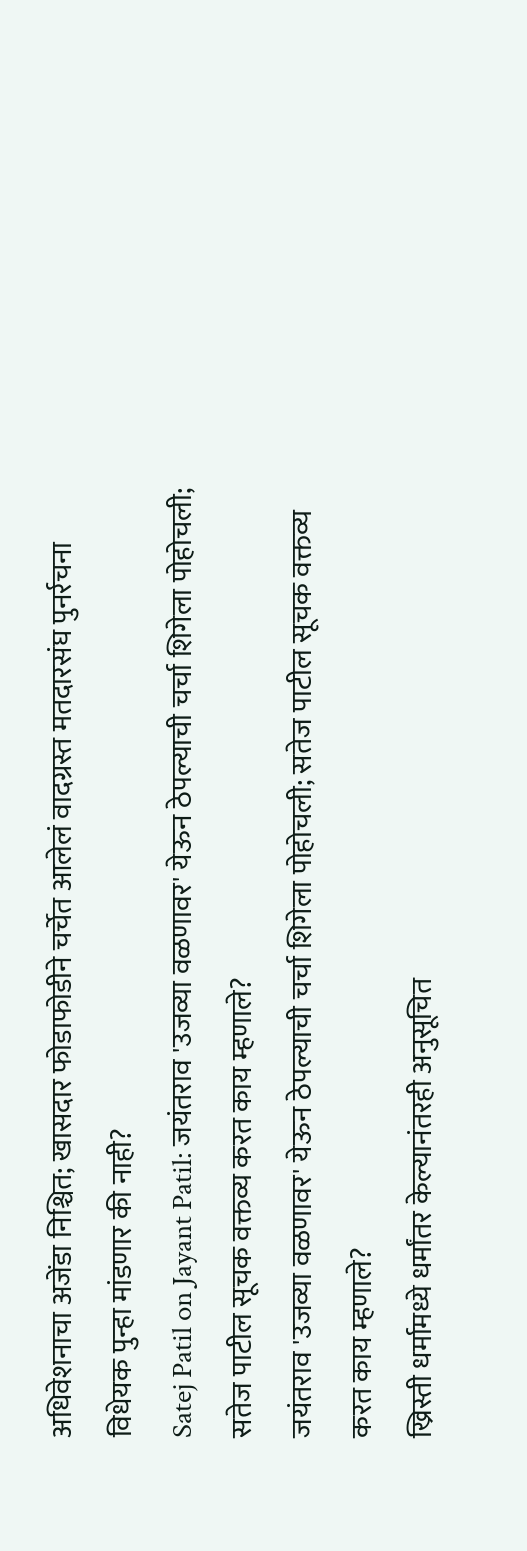अधिवेशनाचा अजेंडा निश्चित; खासदार फोडाफोडीने चर्चेत आलेलं वादग्रस्त मतदारसंघ पुनर्रचना विधेयक पुन्हा मांडणार की नाही?
Satej Patil on Jayant Patil: जयंतराव 'उजव्या वळणावर' येऊन ठेपल्याची चर्चा शिगेला पोहोचली; सतेज पाटील सूचक वक्तव्य करत काय म्हणाले?
जयंतराव 'उजव्या वळणावर' येऊन ठेपल्याची चर्चा शिगेला पोहोचली; सतेज पाटील सूचक वक्तव्य करत काय म्हणाले?
ख्रिस्ती धर्मामध्ये धर्मांतर केल्यानंतरही अनुसूचित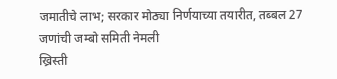जमातीचे लाभ; सरकार मोठ्या निर्णयाच्या तयारीत, तब्बल 27 जणांची जम्बो समिती नेमली
ख्रिस्ती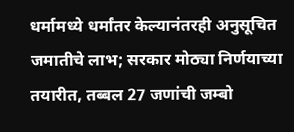धर्मामध्ये धर्मांतर केल्यानंतरही अनुसूचित जमातीचे लाभ; सरकार मोठ्या निर्णयाच्या तयारीत, तब्बल 27 जणांची जम्बो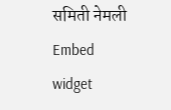समिती नेमली
Embed widget